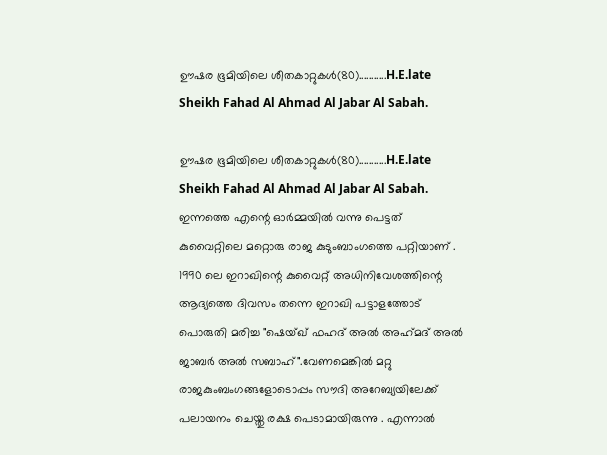ഊഷര ഭൂമിയിലെ ശീതകാറ്റുകൾ(80)...........H.E.late Sheikh Fahad Al Ahmad Al Jabar Al Sabah.

ഊഷര ഭൂമിയിലെ ശീതകാറ്റുകൾ(80)...........H.E.late Sheikh Fahad Al Ahmad Al Jabar Al Sabah.
ഇന്നത്തെ എന്റെ ഓർമ്മയിൽ വന്നു പെട്ടത് കുവൈറ്റിലെ മറ്റൊരു രാജ കുടുംബാംഗത്തെ പറ്റിയാണ് . 1990 ലെ ഇറാഖിന്റെ കുവൈറ്റ് അധിനിവേശത്തിന്റെ ആദ്യത്തെ ദിവസം തന്നെ ഇറാഖി പട്ടാളത്തോട് പൊരുതി മരിച്ച "ഷെയ്ഖ് ഫഹദ് അൽ അഹ്‌മദ്‌ അൽ ജാബർ അൽ സബാഹ്".വേണമെങ്കിൽ മറ്റു രാജകുംബംഗങ്ങളോടൊപ്പം സൗദി അറേബ്യയിലേക്ക് പലായനം ചെയ്തു രക്ഷ പെടാമായിരുന്നു . എന്നാൽ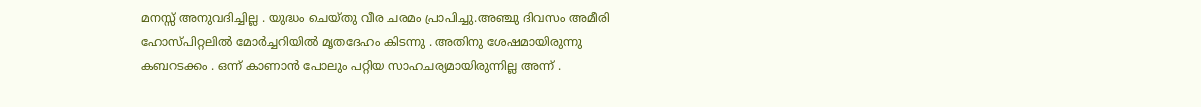മനസ്സ് അനുവദിച്ചില്ല . യുദ്ധം ചെയ്തു വീര ചരമം പ്രാപിച്ചു.അഞ്ചു ദിവസം അമീരി ഹോസ്പിറ്റലിൽ മോർച്ചറിയിൽ മൃതദേഹം കിടന്നു . അതിനു ശേഷമായിരുന്നു കബറടക്കം . ഒന്ന് കാണാൻ പോലും പറ്റിയ സാഹചര്യമായിരുന്നില്ല അന്ന് .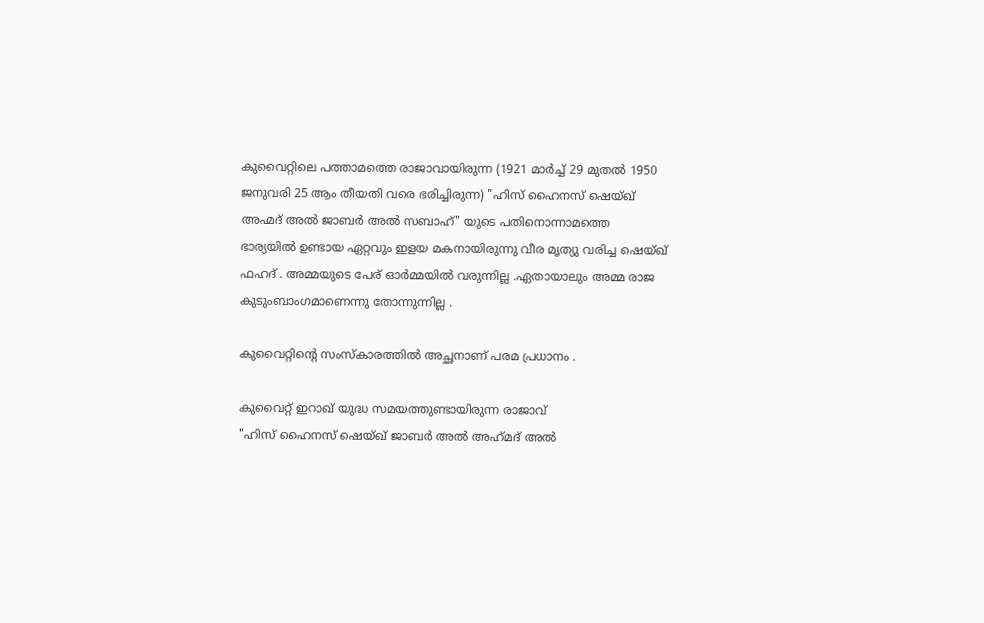കുവൈറ്റിലെ പത്താമത്തെ രാജാവായിരുന്ന (1921 മാർച്ച് 29 മുതൽ 1950 ജനുവരി 25 ആം തീയതി വരെ ഭരിച്ചിരുന്ന) "ഹിസ് ഹൈനസ് ഷെയ്ഖ് അഹ്മദ് അൽ ജാബർ അൽ സബാഹ്" യുടെ പതിനൊന്നാമത്തെ ഭാര്യയിൽ ഉണ്ടായ ഏറ്റവും ഇളയ മകനായിരുന്നു വീര മൃത്യു വരിച്ച ഷെയ്ഖ് ഫഹദ് . അമ്മയുടെ പേര് ഓർമ്മയിൽ വരുന്നില്ല .ഏതായാലും അമ്മ രാജ കുടുംബാംഗമാണെന്നു തോന്നുന്നില്ല .

കുവൈറ്റിന്റെ സംസ്‍കാരത്തിൽ അച്ഛനാണ് പരമ പ്രധാനം .

കുവൈറ്റ് ഇറാഖ് യുദ്ധ സമയത്തുണ്ടായിരുന്ന രാജാവ്
"ഹിസ് ഹൈനസ് ഷെയ്ഖ് ജാബർ അൽ അഹ്‌മദ്‌ അൽ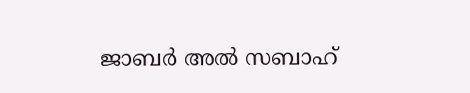ജാബർ അൽ സബാഹ്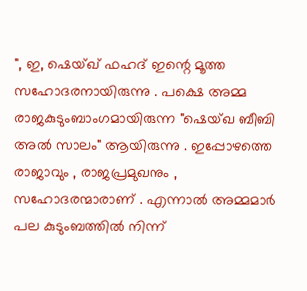", ഇ, ഷെയ്ഖ് ഫഹദ് ഇന്റെ മൂത്ത സഹോദരനായിരുന്നു . പക്ഷെ അമ്മ രാജകുടുംബാംഗമായിരുന്ന "ഷെയ്‌ഖ ബീബി അൽ സാലം" ആയിരുന്നു . ഇപ്പോഴത്തെ രാജാവും , രാജപ്രമുഖനും , സഹോദരന്മാരാണ് . എന്നാൽ അമ്മമാർ പല കുടുംബത്തിൽ നിന്ന്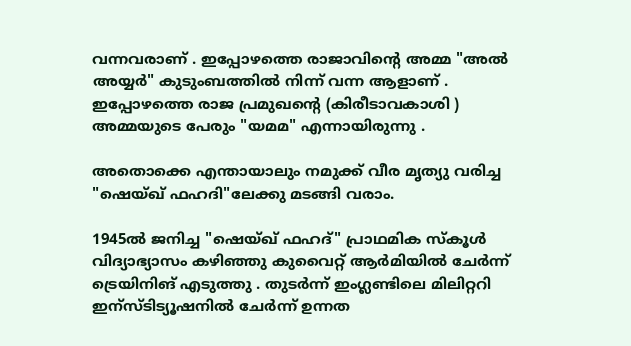വന്നവരാണ് . ഇപ്പോഴത്തെ രാജാവിന്റെ അമ്മ "അൽ അയ്യർ" കുടുംബത്തിൽ നിന്ന് വന്ന ആളാണ് . ഇപ്പോഴത്തെ രാജ പ്രമുഖന്റെ (കിരീടാവകാശി ) അമ്മയുടെ പേരും "യമമ" എന്നായിരുന്നു .

അതൊക്കെ എന്തായാലും നമുക്ക് വീര മൃത്യു വരിച്ച "ഷെയ്ഖ് ഫഹദി"ലേക്കു മടങ്ങി വരാം.

1945ൽ ജനിച്ച "ഷെയ്ഖ് ഫഹദ്" പ്രാഥമിക സ്കൂൾ വിദ്യാഭ്യാസം കഴിഞ്ഞു കുവൈറ്റ് ആർമിയിൽ ചേർന്ന് ട്രെയിനിങ് എടുത്തു . തുടർന്ന് ഇംഗ്ലണ്ടിലെ മിലിറ്ററി ഇന്സ്ടിട്യൂഷനിൽ ചേർന്ന് ഉന്നത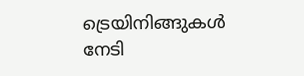ട്രെയിനിങ്ങുകൾ നേടി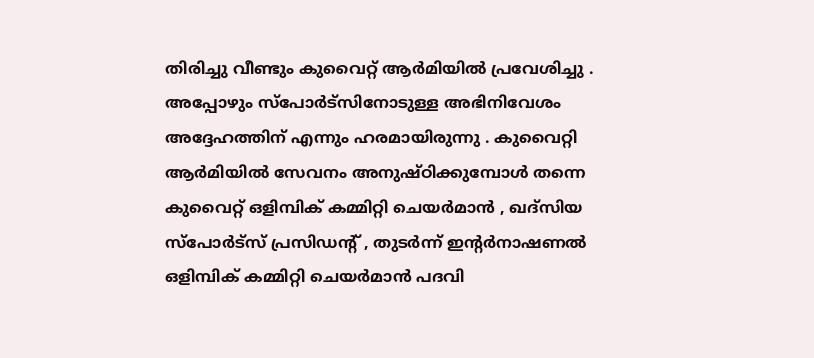തിരിച്ചു വീണ്ടും കുവൈറ്റ് ആർമിയിൽ പ്രവേശിച്ചു . അപ്പോഴും സ്പോർട്സിനോടുള്ള അഭിനിവേശം അദ്ദേഹത്തിന് എന്നും ഹരമായിരുന്നു . കുവൈറ്റി ആർമിയിൽ സേവനം അനുഷ്ഠിക്കുമ്പോൾ തന്നെ കുവൈറ്റ് ഒളിമ്പിക് കമ്മിറ്റി ചെയർമാൻ , ഖദ്‌സിയ സ്പോർട്സ് പ്രസിഡന്റ് , തുടർന്ന് ഇന്റർനാഷണൽ ഒളിമ്പിക് കമ്മിറ്റി ചെയർമാൻ പദവി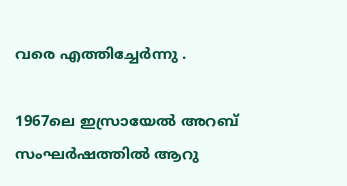വരെ എത്തിച്ചേർന്നു .

1967ലെ ഇസ്രായേൽ അറബ് സംഘർഷത്തിൽ ആറു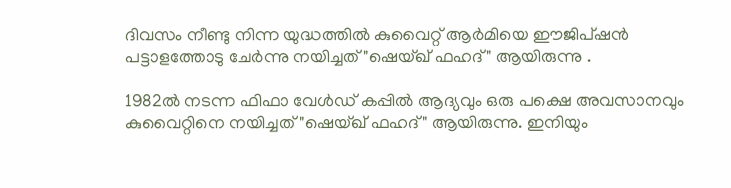ദിവസം നീണ്ടു നിന്ന യുദ്ധത്തിൽ കുവൈറ്റ് ആർമിയെ ഈജിപ്ഷൻ പട്ടാളത്തോടു ചേർന്നു നയിച്ചത് "ഷെയ്ഖ് ഫഹദ്" ആയിരുന്നു .

1982ൽ നടന്ന ഫിഫാ വേൾഡ് കപ്പിൽ ആദ്യവും ഒരു പക്ഷെ അവസാനവും കുവൈറ്റിനെ നയിച്ചത് "ഷെയ്ഖ് ഫഹദ്" ആയിരുന്നു. ഇനിയും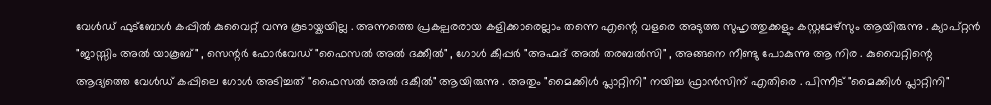വേൾഡ് ഫുട്ബോൾ കപ്പിൽ കുവൈറ്റ് വന്നു കൂടായ്കയില്ല . അന്നത്തെ പ്രകല്പരരായ കളിക്കാരെല്ലാം തന്നെ എന്റെ വളരെ അടുത്ത സുഹൃത്തുക്കളും കസ്റ്റമേഴ്സും ആയിരുന്നു . ക്യാപ്റ്റൻ "ജാസ്സിം അൽ യാകൂബ്" , സെന്റർ ഫോർവേഡ് "ഫൈസൽ അൽ ദക്കീൽ" , ഗോൾ കീപ്പർ "അഹ്മദ് അൽ തരബൽസി" , അങ്ങനെ നീണ്ടു പോകുന്നു ആ നിര . കുവൈറ്റിന്റെ ആദ്യത്തെ വേൾഡ് കപ്പിലെ ഗോൾ അടിച്ചത് "ഫൈസൽ അൽ ദകീൽ" ആയിരുന്നു . അതും "മൈക്കിൾ പ്ലാറ്റിനി" നയിച്ച ഫ്രാൻസിന് എതിരെ . പിന്നീട് "മൈക്കിൾ പ്ലാറ്റിനി"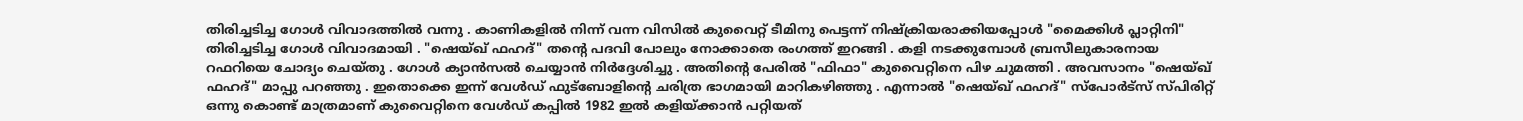തിരിച്ചടിച്ച ഗോൾ വിവാദത്തിൽ വന്നു . കാണികളിൽ നിന്ന് വന്ന വിസിൽ കുവൈറ്റ് ടീമിനു പെട്ടന്ന് നിഷ്ക്രിയരാക്കിയപ്പോൾ "മൈക്കിൾ പ്ലാറ്റിനി" തിരിച്ചടിച്ച ഗോൾ വിവാദമായി . "ഷെയ്ഖ് ഫഹദ്" തന്റെ പദവി പോലും നോക്കാതെ രംഗത്ത് ഇറങ്ങി . കളി നടക്കുമ്പോൾ ബ്രസീലുകാരനായ റഫറിയെ ചോദ്യം ചെയ്തു . ഗോൾ ക്യാൻസൽ ചെയ്യാൻ നിർദ്ദേശിച്ചു . അതിന്റെ പേരിൽ "ഫിഫാ" കുവൈറ്റിനെ പിഴ ചുമത്തി . അവസാനം "ഷെയ്ഖ് ഫഹദ്" മാപ്പു പറഞ്ഞു . ഇതൊക്കെ ഇന്ന് വേൾഡ് ഫുട്ബോളിന്റെ ചരിത്ര ഭാഗമായി മാറികഴിഞ്ഞു . എന്നാൽ "ഷെയ്ഖ് ഫഹദ്" സ്പോർട്സ് സ്പിരിറ്റ് ഒന്നു കൊണ്ട് മാത്രമാണ് കുവൈറ്റിനെ വേൾഡ് കപ്പിൽ 1982 ഇൽ കളിയ്ക്കാൻ പറ്റിയത്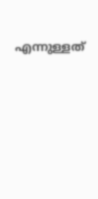എന്നുള്ളത്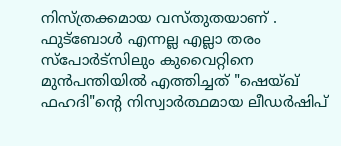നിസ്ത്രക്കമായ വസ്തുതയാണ് . ഫുട്ബോൾ എന്നല്ല എല്ലാ തരം സ്പോർട്സിലും കുവൈറ്റിനെ മുൻപന്തിയിൽ എത്തിച്ചത് "ഷെയ്ഖ് ഫഹദി"ന്റെ നിസ്വാർത്ഥമായ ലീഡർഷിപ്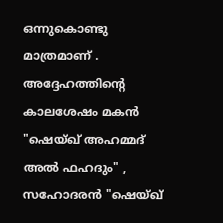ഒന്നുകൊണ്ടു മാത്രമാണ് . അദ്ദേഹത്തിന്റെ കാലശേഷം മകൻ "ഷെയ്ഖ് അഹമ്മദ്‌ അൽ ഫഹദും" , സഹോദരൻ "ഷെയ്ഖ്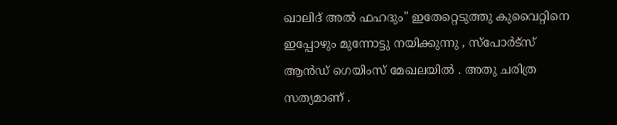ഖാലിദ് അൽ ഫഹദും" ഇതേറ്റെടുത്തു കുവൈറ്റിനെ ഇപ്പോഴും മുന്നോട്ടു നയിക്കുന്നു , സ്പോർട്സ് ആൻഡ് ഗെയിംസ് മേഖലയിൽ . അതു ചരിത്ര സത്യമാണ് .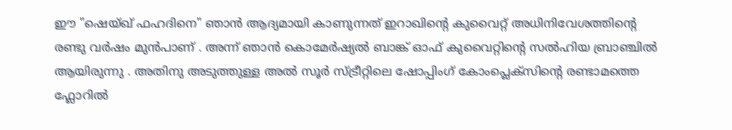ഈ "ഷെയ്ഖ് ഫഹദിനെ" ഞാൻ ആദ്യമായി കാണുന്നത് ഇറാഖിന്റെ കുവൈറ്റ് അധിനിവേശത്തിന്റെ രണ്ടു വർഷം മുൻപാണ് . അന്ന് ഞാൻ കൊമേർഷ്യൽ ബാങ്ക് ഓഫ് കുവൈറ്റിന്റെ സൽഹിയ ബ്രാഞ്ചിൽ ആയിരുന്നു . അതിനു അടുത്തുള്ള അൽ സൂർ സ്ട്രീറ്റിലെ ഷോപ്പിംഗ് കോംപ്ലെക്സിന്റെ രണ്ടാമത്തെ ഫ്ലോറിൽ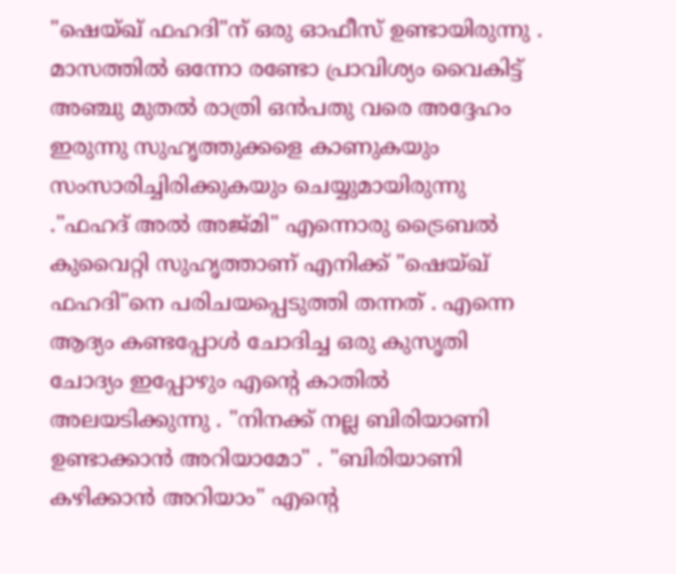"ഷെയ്ഖ് ഫഹദി"ന് ഒരു ഓഫീസ് ഉണ്ടായിരുന്നു . മാസത്തിൽ ഒന്നോ രണ്ടോ പ്രാവിശ്യം വൈകിട്ട് അഞ്ചു മുതൽ രാത്രി ഒൻപതു വരെ അദ്ദേഹം ഇരുന്നു സുഹൃത്തുക്കളെ കാണുകയും സംസാരിച്ചിരിക്കുകയും ചെയ്യുമായിരുന്നു ."ഫഹദ് അൽ അജ്മി" എന്നൊരു ട്രൈബൽ കുവൈറ്റി സുഹൃത്താണ് എനിക്ക് "ഷെയ്ഖ് ഫഹദി"നെ പരിചയപ്പെടുത്തി തന്നത് . എന്നെ ആദ്യം കണ്ടപ്പോൾ ചോദിച്ച ഒരു കുസൃതി ചോദ്യം ഇപ്പോഴും എന്റെ കാതിൽ അലയടിക്കുന്നു . "നിനക്ക് നല്ല ബിരിയാണി ഉണ്ടാക്കാൻ അറിയാമോ" . "ബിരിയാണി കഴിക്കാൻ അറിയാം" എന്റെ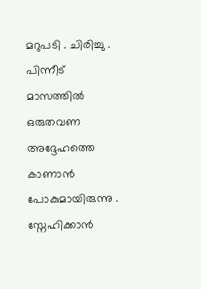മറുപടി . ചിരിച്ചു . പിന്നീട് മാസത്തിൽ ഒരുതവണ അദ്ദേഹത്തെ കാണാൻ പോകുമായിരുന്നു . സ്നേഹിക്കാൻ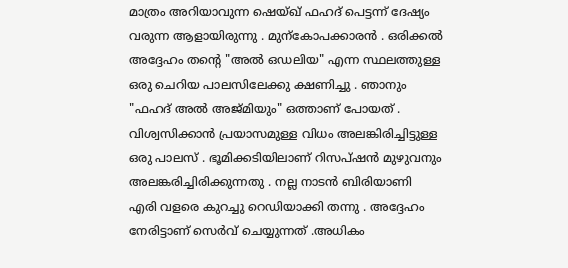മാത്രം അറിയാവുന്ന ഷെയ്ഖ് ഫഹദ് പെട്ടന്ന് ദേഷ്യം വരുന്ന ആളായിരുന്നു . മുന്കോപക്കാരൻ . ഒരിക്കൽ അദ്ദേഹം തന്റെ "അൽ ഒഡലിയ" എന്ന സ്ഥലത്തുള്ള ഒരു ചെറിയ പാലസിലേക്കു ക്ഷണിച്ചു . ഞാനും "ഫഹദ് അൽ അജ്മിയും" ഒത്താണ് പോയത് . വിശ്വസിക്കാൻ പ്രയാസമുള്ള വിധം അലങ്കിരിച്ചിട്ടുള്ള ഒരു പാലസ് . ഭൂമിക്കടിയിലാണ് റിസപ്ഷൻ മുഴുവനും അലങ്കരിച്ചിരിക്കുന്നതു . നല്ല നാടൻ ബിരിയാണി എരി വളരെ കുറച്ചു റെഡിയാക്കി തന്നു . അദ്ദേഹം നേരിട്ടാണ് സെർവ് ചെയ്യുന്നത് .അധികം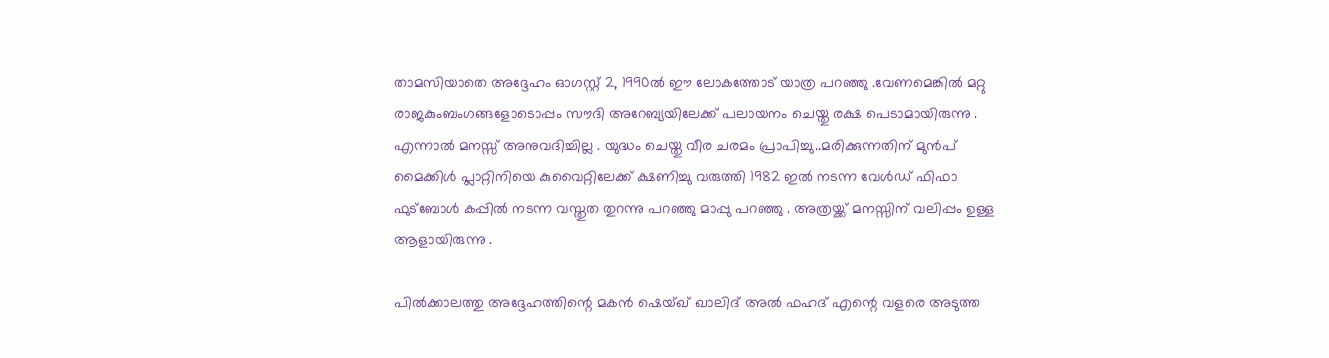താമസിയാതെ അദ്ദേഹം ഓഗസ്റ്റ് 2, 1990ൽ ഈ ലോകത്തോട് യാത്ര പറഞ്ഞു .വേണമെങ്കിൽ മറ്റു രാജകുംബംഗങ്ങളോടൊപ്പം സൗദി അറേബ്യയിലേക്ക് പലായനം ചെയ്തു രക്ഷ പെടാമായിരുന്നു . എന്നാൽ മനസ്സ് അനുവദിച്ചില്ല . യുദ്ധം ചെയ്തു വീര ചരമം പ്രാപിച്ചു..മരിക്കുന്നതിന് മുൻപ് മൈക്കിൾ പ്ലാറ്റിനിയെ കുവൈറ്റിലേക്ക് ക്ഷണിച്ചു വരുത്തി 1982 ഇൽ നടന്ന വേൾഡ് ഫിഫാ ഫുട്ബോൾ കപ്പിൽ നടന്ന വസ്തുത തുറന്നു പറഞ്ഞു മാപ്പു പറഞ്ഞു . അത്രയ്ക്ക് മനസ്സിന് വലിപ്പം ഉള്ള ആളായിരുന്നു .

പിൽക്കാലത്തു അദ്ദേഹത്തിന്റെ മകൻ ഷെയ്ഖ് ഖാലിദ് അൽ ഫഹദ് എന്റെ വളരെ അടുത്ത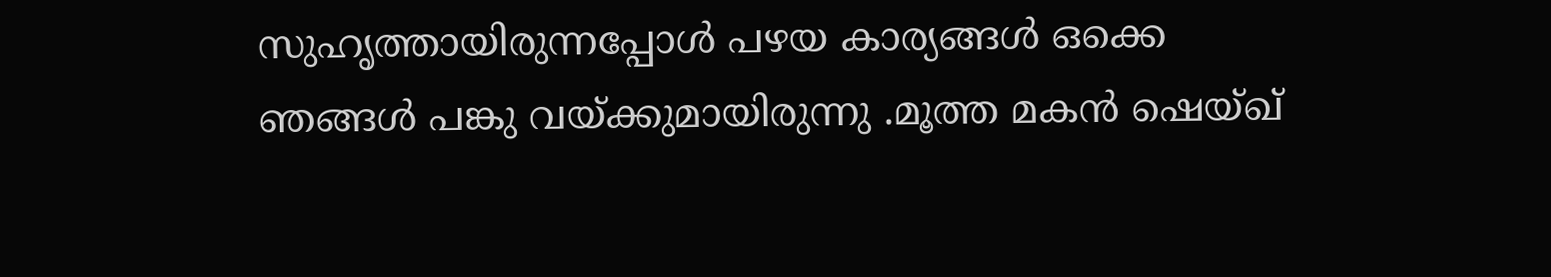സുഹൃത്തായിരുന്നപ്പോൾ പഴയ കാര്യങ്ങൾ ഒക്കെ ഞങ്ങൾ പങ്കു വയ്ക്കുമായിരുന്നു .മൂത്ത മകൻ ഷെയ്ഖ്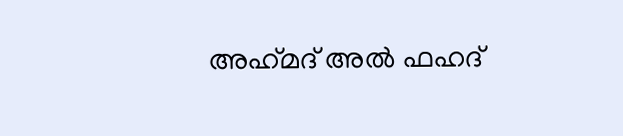അഹ്‌മദ്‌ അൽ ഫഹദ്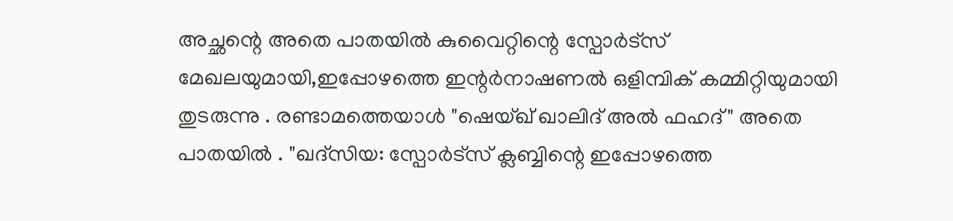അച്ഛന്റെ അതെ പാതയിൽ കുവൈറ്റിന്റെ സ്പോർട്സ് മേഖലയുമായി,ഇപ്പോഴത്തെ ഇന്റർനാഷണൽ ഒളിമ്പിക് കമ്മിറ്റിയുമായി തുടരുന്നു . രണ്ടാമത്തെയാൾ "ഷെയ്ഖ് ഖാലിദ് അൽ ഫഹദ്" അതെ പാതയിൽ . "ഖദ്‌സിയ: സ്പോർട്സ് ക്ലബ്ബിന്റെ ഇപ്പോഴത്തെ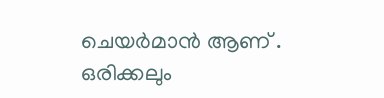ചെയർമാൻ ആണ് . ഒരിക്കലും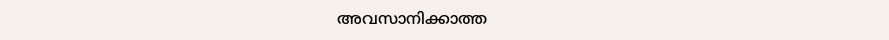അവസാനിക്കാത്ത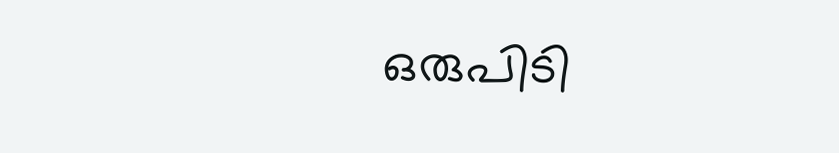ഒരുപിടി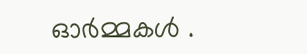ഓർമ്മകൾ .